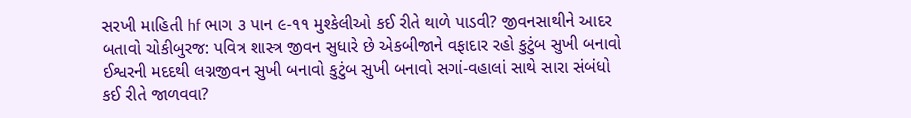સરખી માહિતી hf ભાગ ૩ પાન ૯-૧૧ મુશ્કેલીઓ કઈ રીતે થાળે પાડવી? જીવનસાથીને આદર બતાવો ચોકીબુરજ: પવિત્ર શાસ્ત્ર જીવન સુધારે છે એકબીજાને વફાદાર રહો કુટુંબ સુખી બનાવો ઈશ્વરની મદદથી લગ્નજીવન સુખી બનાવો કુટુંબ સુખી બનાવો સગાં-વહાલાં સાથે સારા સંબંધો કઈ રીતે જાળવવા?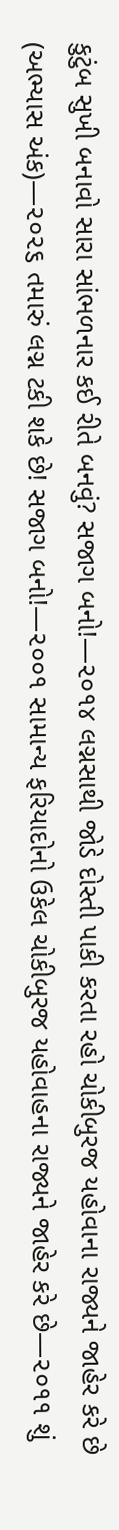કુટુંબ સુખી બનાવો સારા સાંભળનાર કઈ રીતે બનવું? સજાગ બનો!—૨૦૧૪ લગ્નસાથી જોડે દોસ્તી પાકી કરતા રહો ચોકીબુરજ યહોવાના રાજ્યને જાહેર કરે છે (અભ્યાસ અંક)—૨૦૨૬ તમારું લગ્ન ટકી શકે છે! સજાગ બનો!—૨૦૦૧ સામાન્ય ફરિયાદોનો ઉકેલ ચોકીબુરજ યહોવાહના રાજ્યને જાહેર કરે છે—૨૦૧૧ શું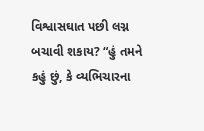વિશ્વાસઘાત પછી લગ્ન બચાવી શકાય? “હું તમને કહું છું, કે વ્યભિચારના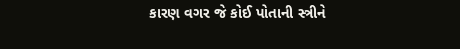કારણ વગર જે કોઈ પોતાની સ્ત્રીને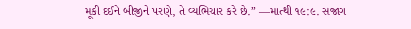મૂકી દઈને બીજીને પરણે, તે વ્યભિચાર કરે છે.” —માત્થી ૧૯:૯. સજાગ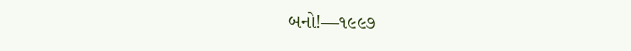બનો!—૧૯૯૭